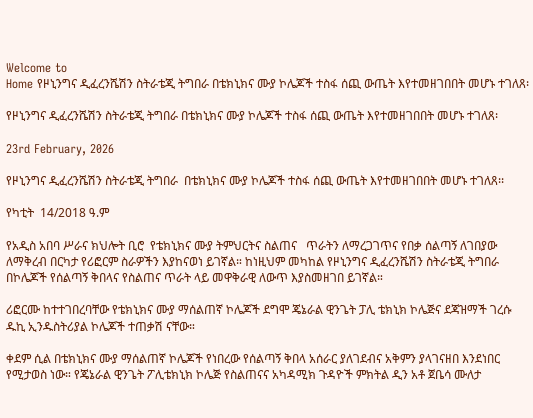Welcome to
Home የዞኒንግና ዲፈረንሼሽን ስትራቴጂ ትግበራ በቴክኒክና ሙያ ኮሌጆች ተስፋ ሰጪ ውጤት እየተመዘገበበት መሆኑ ተገለጸ፡

የዞኒንግና ዲፈረንሼሽን ስትራቴጂ ትግበራ በቴክኒክና ሙያ ኮሌጆች ተስፋ ሰጪ ውጤት እየተመዘገበበት መሆኑ ተገለጸ፡

23rd February, 2026

የዞኒንግና ዲፈረንሼሽን ስትራቴጂ ትግበራ  በቴክኒክና ሙያ ኮሌጆች ተስፋ ሰጪ ውጤት እየተመዘገበበት መሆኑ ተገለጸ፡፡

የካቲት  14/2018 ዓ.ም

የአዲስ አበባ ሥራና ክህሎት ቢሮ  የቴክኒክና ሙያ ትምህርትና ስልጠና   ጥራትን ለማረጋገጥና የበቃ ሰልጣኝ ለገበያው ለማቅረብ በርካታ የሪፎርም ስራዎችን እያከናወነ ይገኛል። ከነዚህም መካከል የዞኒንግና ዲፈረንሼሽን ስትራቴጂ ትግበራ በኮሌጆች የሰልጣኝ ቅበላና የስልጠና ጥራት ላይ መዋቅራዊ ለውጥ እያስመዘገበ ይገኛል።

ሪፎርሙ ከተተገበረባቸው የቴክኒክና ሙያ ማሰልጠኛ ኮሌጆች ደግሞ ጄኔራል ዊንጌት ፓሊ ቴክኒክ ኮሌጅና ደጃዝማች ገረሱ ዱኪ ኢንዱስትሪያል ኮሌጆች ተጠቃሽ ናቸው።

ቀደም ሲል በቴክኒክና ሙያ ማሰልጠኛ ኮሌጆች የነበረው የሰልጣኝ ቅበላ አሰራር ያለገደብና አቅምን ያላገናዘበ እንደነበር የሚታወስ ነው። የጄኔራል ዊንጌት ፖሊቴክኒክ ኮሌጅ የስልጠናና አካዳሚክ ጉዳዮች ምክትል ዲን አቶ ጀቤሳ ሙለታ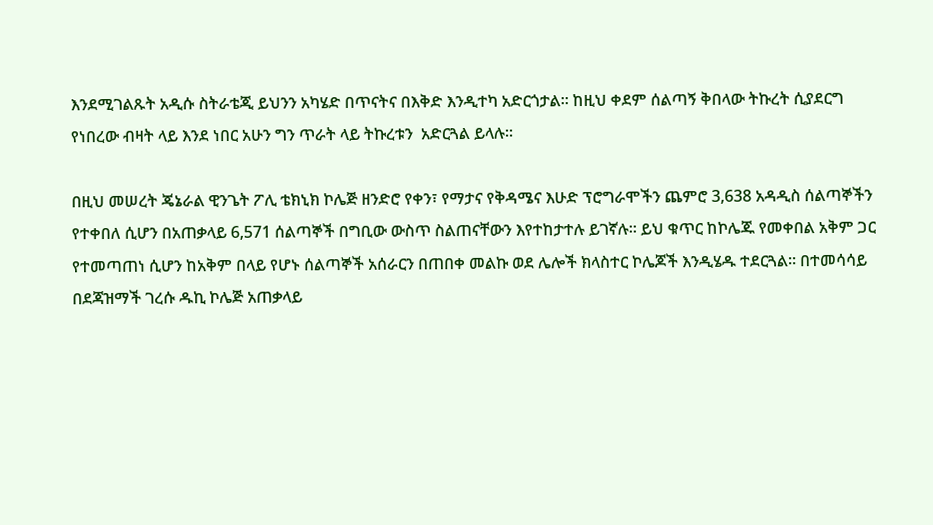እንደሚገልጹት አዲሱ ስትራቴጂ ይህንን አካሄድ በጥናትና በእቅድ እንዲተካ አድርጎታል። ከዚህ ቀደም ሰልጣኝ ቅበላው ትኩረት ሲያደርግ የነበረው ብዛት ላይ እንደ ነበር አሁን ግን ጥራት ላይ ትኩረቱን  አድርጓል ይላሉ።

በዚህ መሠረት ጄኔራል ዊንጌት ፖሊ ቴክኒክ ኮሌጅ ዘንድሮ የቀን፣ የማታና የቅዳሜና እሁድ ፕሮግራሞችን ጨምሮ 3,638 አዳዲስ ሰልጣኞችን የተቀበለ ሲሆን በአጠቃላይ 6,571 ሰልጣኞች በግቢው ውስጥ ስልጠናቸውን እየተከታተሉ ይገኛሉ። ይህ ቁጥር ከኮሌጁ የመቀበል አቅም ጋር የተመጣጠነ ሲሆን ከአቅም በላይ የሆኑ ሰልጣኞች አሰራርን በጠበቀ መልኩ ወደ ሌሎች ክላስተር ኮሌጆች እንዲሄዱ ተደርጓል። በተመሳሳይ በደጃዝማች ገረሱ ዱኪ ኮሌጅ አጠቃላይ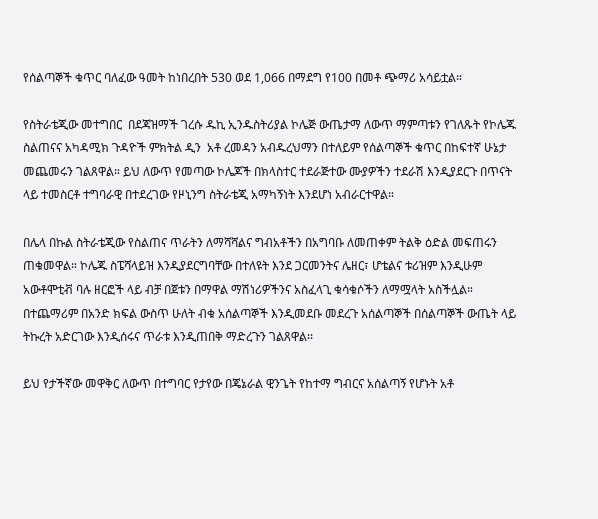የሰልጣኞች ቁጥር ባለፈው ዓመት ከነበረበት 530 ወደ 1,066 በማደግ የ100 በመቶ ጭማሪ አሳይቷል።

የስትራቴጂው መተግበር  በደጃዝማች ገረሱ ዱኪ ኢንዱስትሪያል ኮሌጅ ውጤታማ ለውጥ ማምጣቱን የገለጹት የኮሌጁ ስልጠናና አካዳሚክ ጉዳዮች ምክትል ዲን  አቶ ረመዳን አብዱረህማን በተለይም የሰልጣኞች ቁጥር በከፍተኛ ሁኔታ መጨመሩን ገልጸዋል። ይህ ለውጥ የመጣው ኮሌጆች በክላስተር ተደራጅተው ሙያዎችን ተደራሽ እንዲያደርጉ በጥናት ላይ ተመስርቶ ተግባራዊ በተደረገው የዞኒንግ ስትራቴጂ አማካኝነት እንደሆነ አብራርተዋል።

በሌላ በኩል ስትራቴጂው የስልጠና ጥራትን ለማሻሻልና ግብአቶችን በአግባቡ ለመጠቀም ትልቅ ዕድል መፍጠሩን ጠቁመዋል። ኮሌጁ ስፔሻላይዝ እንዲያደርግባቸው በተለዩት እንደ ጋርመንትና ሌዘር፣ ሆቴልና ቱሪዝም እንዲሁም አውቶሞቲቭ ባሉ ዘርፎች ላይ ብቻ በጀቱን በማዋል ማሽነሪዎችንና አስፈላጊ ቁሳቁሶችን ለማሟላት አስችሏል። በተጨማሪም በአንድ ክፍል ውስጥ ሁለት ብቁ አሰልጣኞች እንዲመደቡ መደረጉ አሰልጣኞች በሰልጣኞች ውጤት ላይ ትኩረት አድርገው እንዲሰሩና ጥራቱ እንዲጠበቅ ማድረጉን ገልጸዋል፡፡

ይህ የታችኛው መዋቅር ለውጥ በተግባር የታየው በጄኔራል ዊንጌት የከተማ ግብርና አሰልጣኝ የሆኑት አቶ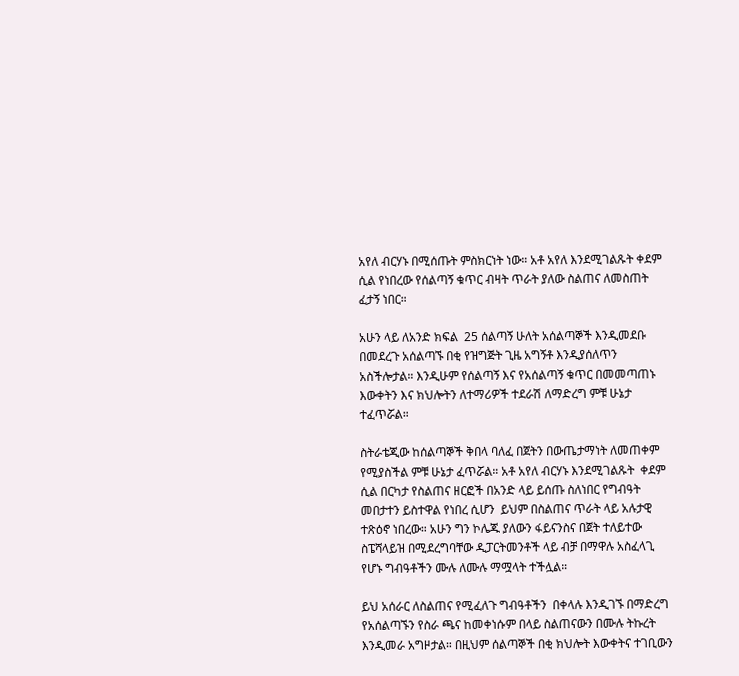አየለ ብርሃኑ በሚሰጡት ምስክርነት ነው። አቶ አየለ እንደሚገልጹት ቀደም ሲል የነበረው የሰልጣኝ ቁጥር ብዛት ጥራት ያለው ስልጠና ለመስጠት ፈታኝ ነበር።

አሁን ላይ ለአንድ ክፍል  25 ሰልጣኝ ሁለት አሰልጣኞች እንዲመደቡ በመደረጉ አሰልጣኙ በቂ የዝግጅት ጊዜ አግኝቶ እንዲያሰለጥን አስችሎታል። እንዲሁም የሰልጣኝ እና የአሰልጣኝ ቁጥር በመመጣጠኑ እውቀትን እና ክህሎትን ለተማሪዎች ተደራሽ ለማድረግ ምቹ ሁኔታ ተፈጥሯል።

ስትራቴጂው ከሰልጣኞች ቅበላ ባለፈ በጀትን በውጤታማነት ለመጠቀም የሚያስችል ምቹ ሁኔታ ፈጥሯል። አቶ አየለ ብርሃኑ እንደሚገልጹት  ቀደም ሲል በርካታ የስልጠና ዘርፎች በአንድ ላይ ይሰጡ ስለነበር የግብዓት መበታተን ይስተዋል የነበረ ሲሆን  ይህም በስልጠና ጥራት ላይ አሉታዊ ተጽዕኖ ነበረው። አሁን ግን ኮሌጁ ያለውን ፋይናንስና በጀት ተለይተው ስፔሻላይዝ በሚደረግባቸው ዲፓርትመንቶች ላይ ብቻ በማዋሉ አስፈላጊ የሆኑ ግብዓቶችን ሙሉ ለሙሉ ማሟላት ተችሏል።

ይህ አሰራር ለስልጠና የሚፈለጉ ግብዓቶችን  በቀላሉ እንዲገኙ በማድረግ የአሰልጣኙን የስራ ጫና ከመቀነሱም በላይ ስልጠናውን በሙሉ ትኩረት እንዲመራ አግዞታል። በዚህም ሰልጣኞች በቂ ክህሎት እውቀትና ተገቢውን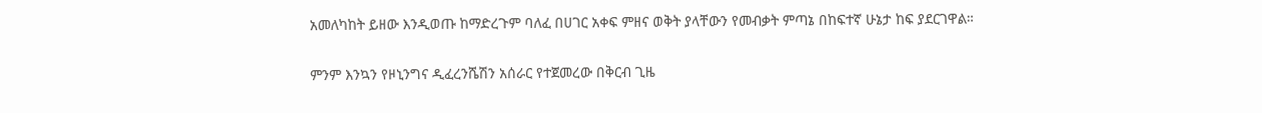አመለካከት ይዘው እንዲወጡ ከማድረጉም ባለፈ በሀገር አቀፍ ምዘና ወቅት ያላቸውን የመብቃት ምጣኔ በከፍተኛ ሁኔታ ከፍ ያደርገዋል።

ምንም እንኳን የዞኒንግና ዲፈረንሼሽን አሰራር የተጀመረው በቅርብ ጊዜ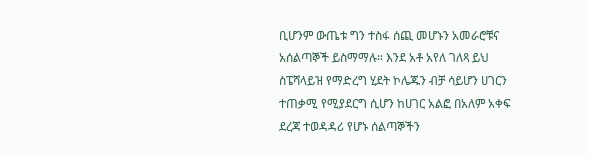ቢሆንም ውጤቱ ግን ተስፋ ሰጪ መሆኑን አመራሮቹና አሰልጣኞች ይስማማሉ። እንደ አቶ አየለ ገለጻ ይህ ስፔሻላይዝ የማድረግ ሂደት ኮሌጁን ብቻ ሳይሆን ሀገርን ተጠቃሚ የሚያደርግ ሲሆን ከሀገር አልፎ በአለም አቀፍ ደረጃ ተወዳዳሪ የሆኑ ሰልጣኞችን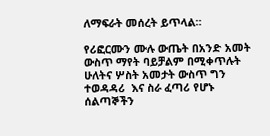ለማፍራት መሰረት ይጥላል።

የሪፎርሙን ሙሉ ውጤት በአንድ አመት ውስጥ ማየት ባይቻልም በሚቀጥሉት ሁለትና ሦስት አመታት ውስጥ ግን ተወዳዳሪ  እና ስራ ፈጣሪ የሆኑ ሰልጣኞችን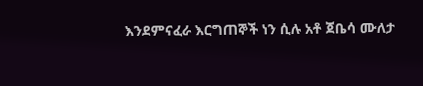እንደምናፈራ እርግጠኞች ነን ሲሉ አቶ ጀቤሳ ሙለታ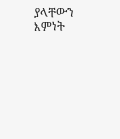ያላቸውን እምነት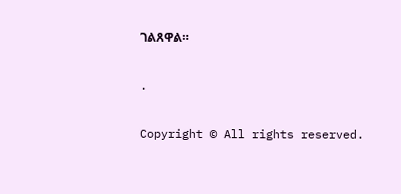ገልጸዋል።

.

Copyright © All rights reserved.